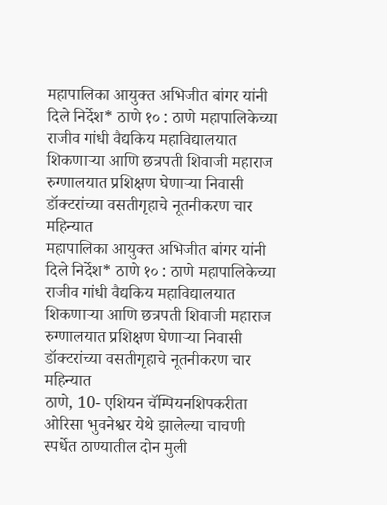महापालिका आयुक्त अभिजीत बांगर यांनी दिले निर्देश* ठाणे १० : ठाणे महापालिकेच्या राजीव गांधी वैद्यकिय महाविद्यालयात शिकणाऱ्या आणि छत्रपती शिवाजी महाराज रुग्णालयात प्रशिक्षण घेणाऱ्या निवासी डॉक्टरांच्या वसतीगृहाचे नूतनीकरण चार महिन्यात
महापालिका आयुक्त अभिजीत बांगर यांनी दिले निर्देश* ठाणे १० : ठाणे महापालिकेच्या राजीव गांधी वैद्यकिय महाविद्यालयात शिकणाऱ्या आणि छत्रपती शिवाजी महाराज रुग्णालयात प्रशिक्षण घेणाऱ्या निवासी डॉक्टरांच्या वसतीगृहाचे नूतनीकरण चार महिन्यात
ठाणे, 10- एशियन चॅम्पियनशिपकरीता ओरिसा भुवनेश्वर येथे झालेल्या चाचणी स्पर्धेत ठाण्यातील दोन मुली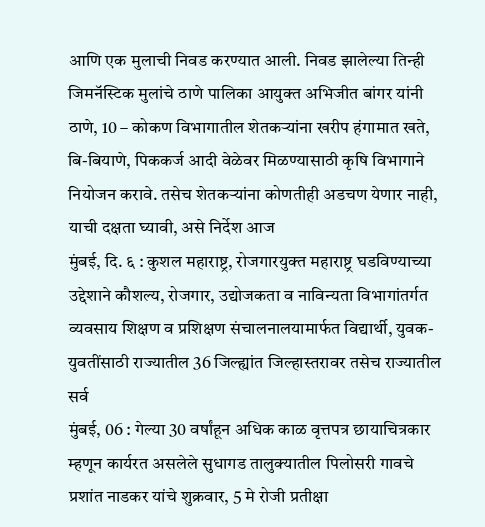आणि एक मुलाची निवड करण्यात आली. निवड झालेल्या तिन्ही जिमनॅस्टिक मुलांचे ठाणे पालिका आयुक्त अभिजीत बांगर यांनी
ठाणे, 10 – कोकण विभागातील शेतकऱ्यांना खरीप हंगामात खते, बि-बियाणे, पिककर्ज आदी वेळेवर मिळण्यासाठी कृषि विभागाने नियोजन करावे. तसेच शेतकऱ्यांना कोणतीही अडचण येणार नाही, याची दक्षता घ्यावी, असे निर्देश आज
मुंबई, दि. ६ : कुशल महाराष्ट्र, रोजगारयुक्त महाराष्ट्र घडविण्याच्या उद्देशाने कौशल्य, रोजगार, उद्योजकता व नाविन्यता विभागांतर्गत व्यवसाय शिक्षण व प्रशिक्षण संचालनालयामार्फत विद्यार्थी, युवक-युवतींसाठी राज्यातील 36 जिल्ह्यांत जिल्हास्तरावर तसेच राज्यातील सर्व
मुंबई, 06 : गेल्या 30 वर्षांहून अधिक काळ वृत्तपत्र छायाचित्रकार म्हणून कार्यरत असलेले सुधागड तालुक्यातील पिलोसरी गावचे प्रशांत नाडकर यांचे शुक्रवार, 5 मे रोजी प्रतीक्षा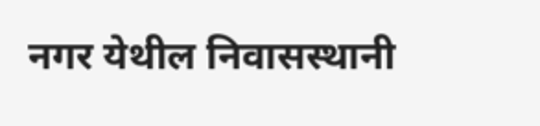नगर येथील निवासस्थानी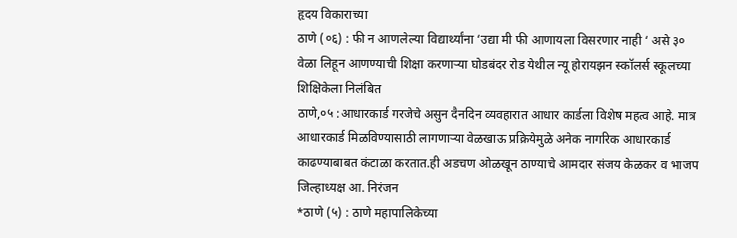हृदय विकाराच्या
ठाणे (०६) : फी न आणलेल्या विद्यार्थ्यांना ‘उद्या मी फी आणायला विसरणार नाही ‘ असे ३० वेळा लिहून आणण्याची शिक्षा करणाऱ्या घोडबंदर रोड येथील न्यू होरायझन स्कॉलर्स स्कूलच्या शिक्षिकेला निलंबित
ठाणे,०५ :आधारकार्ड गरजेचे असुन दैनदिन व्यवहारात आधार कार्डला विशेष महत्व आहे. मात्र आधारकार्ड मिळविण्यासाठी लागणाऱ्या वेळखाऊ प्रक्रियेमुळे अनेक नागरिक आधारकार्ड काढण्याबाबत कंटाळा करतात.ही अडचण ओळखून ठाण्याचे आमदार संजय केळकर व भाजप जिल्हाध्यक्ष आ. निरंजन
*ठाणे (५) : ठाणे महापालिकेच्या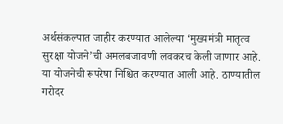अर्थसंकल्पात जाहीर करण्यात आलेल्या ‘मुख्यमंत्री मातृत्व सुरक्षा योजने’ची अमलबजावणी लवकरच केली जाणार आहे. या योजनेची रूपरेषा निश्चित करण्यात आली आहे. ठाण्यातील गरोदर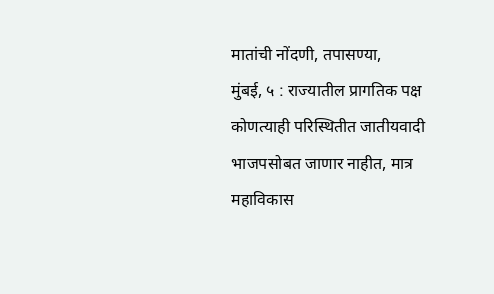मातांची नोंदणी, तपासण्या,
मुंबई, ५ : राज्यातील प्रागतिक पक्ष कोणत्याही परिस्थितीत जातीयवादी भाजपसोबत जाणार नाहीत, मात्र महाविकास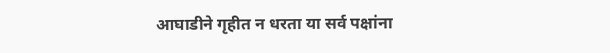आघाडीने गृहीत न धरता या सर्व पक्षांना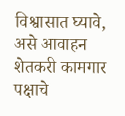विश्वासात घ्यावे, असे आवाहन शेतकरी कामगार पक्षाचे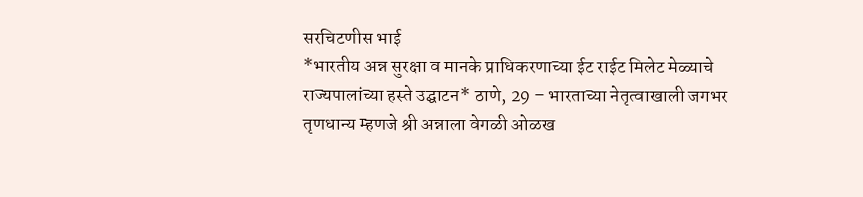सरचिटणीस भाई
*भारतीय अन्न सुरक्षा व मानके प्राधिकरणाच्या ईट राईट मिलेट मेळ्याचे राज्यपालांच्या हस्ते उद्घाटन* ठाणे, 29 – भारताच्या नेतृत्वाखाली जगभर तृणधान्य म्हणजे श्री अन्नाला वेगळी ओळख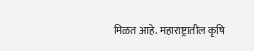मिळत आहे. महाराष्ट्रातील कृषि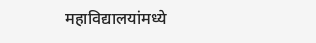महाविद्यालयांमध्ये